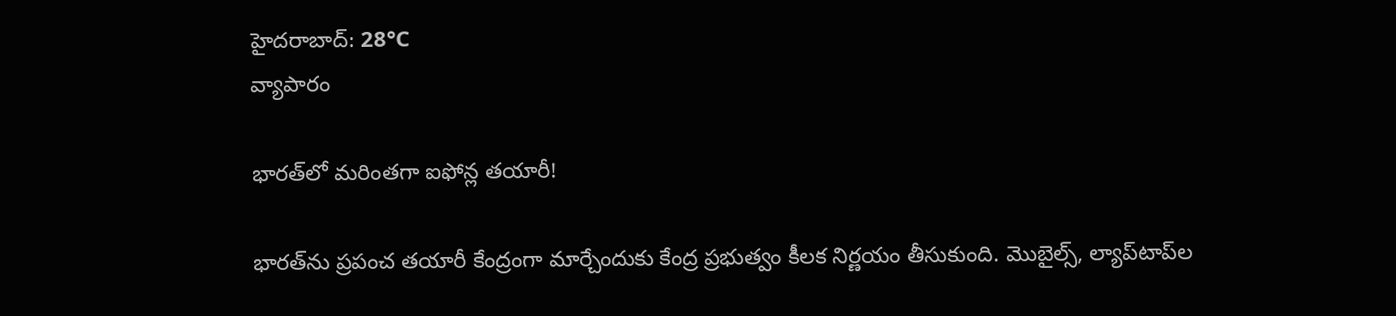హైదరాబాద్: 28°C
వ్యాపారం

భారత్‌లో మరింతగా ఐఫోన్ల తయారీ!

భారత్‌ను ప్రపంచ తయారీ కేంద్రంగా మార్చేందుకు కేంద్ర ప్రభుత్వం కీలక నిర్ణయం తీసుకుంది. మొబైల్స్, ల్యాప్‌టాప్‌ల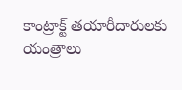కాంట్రాక్ట్ తయారీదారులకు యంత్రాలు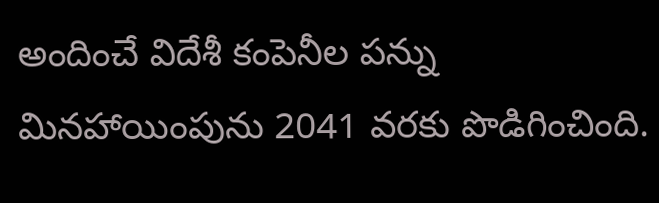అందించే విదేశీ కంపెనీల పన్ను మినహాయింపును 2041 వరకు పొడిగించింది.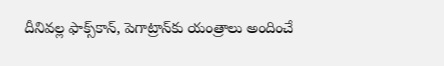దీనివల్ల ఫాక్స్‌కాన్, పెగాట్రాన్‌కు యంత్రాలు అందించే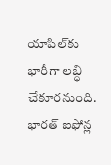యాపిల్‌కు భారీగా లబ్ధి చేకూరనుంది. భారత్ ఐఫోన్ల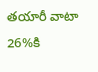తయారీ వాటా 26%కి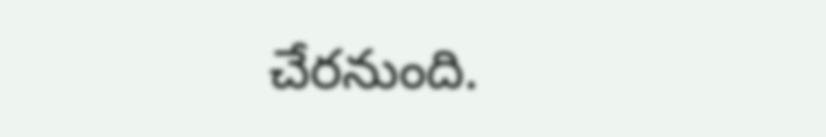చేరనుంది.